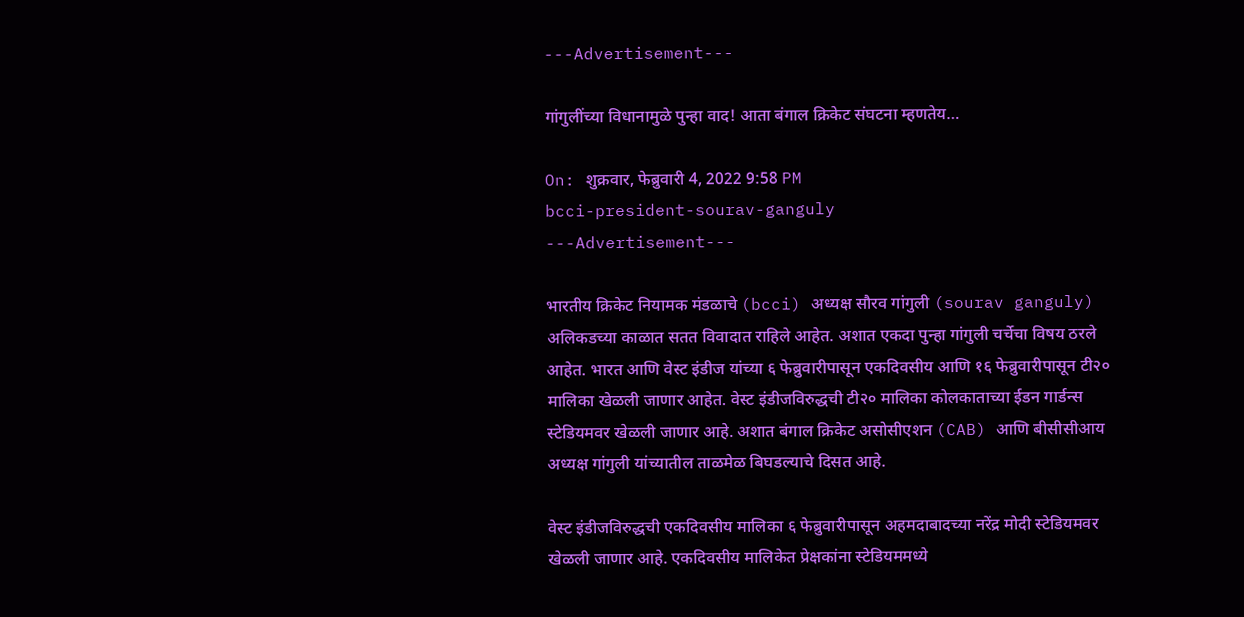---Advertisement---

गांगुलींच्या विधानामुळे पुन्हा वाद! आता बंगाल क्रिकेट संघटना म्हणतेय…

On: शुक्रवार, फेब्रुवारी 4, 2022 9:58 PM
bcci-president-sourav-ganguly
---Advertisement---

भारतीय क्रिकेट नियामक मंडळाचे (bcci) अध्यक्ष सौरव गांगुली (sourav ganguly) अलिकडच्या काळात सतत विवादात राहिले आहेत. अशात एकदा पुन्हा गांगुली चर्चेचा विषय ठरले आहेत. भारत आणि वेस्ट इंडीज यांच्या ६ फेब्रुवारीपासून एकदिवसीय आणि १६ फेब्रुवारीपासून टी२० मालिका खेळली जाणार आहेत. वेस्ट इंडीजविरुद्धची टी२० मालिका कोलकाताच्या ईडन गार्डन्स स्टेडियमवर खेळली जाणार आहे. अशात बंगाल क्रिकेट असोसीएशन (CAB) आणि बीसीसीआय अध्यक्ष गांगुली यांच्यातील ताळमेळ बिघडल्याचे दिसत आहे.

वेस्ट इंडीजविरुद्धची एकदिवसीय मालिका ६ फेब्रुवारीपासून अहमदाबादच्या नरेंद्र मोदी स्टेडियमवर खेळली जाणार आहे. एकदिवसीय मालिकेत प्रेक्षकांना स्टेडियममध्ये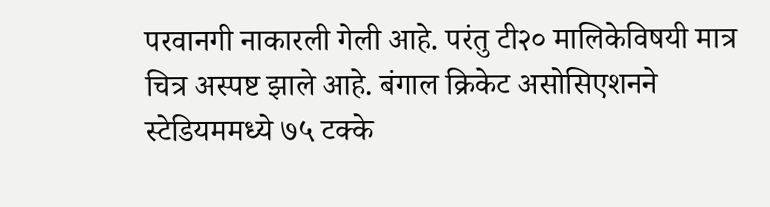परवानगी नाकारली गेली आहे. परंतु टी२० मालिकेविषयी मात्र चित्र अस्पष्ट झाले आहे. बंगाल क्रिकेट असोसिएशनने स्टेडियममध्ये ७५ टक्के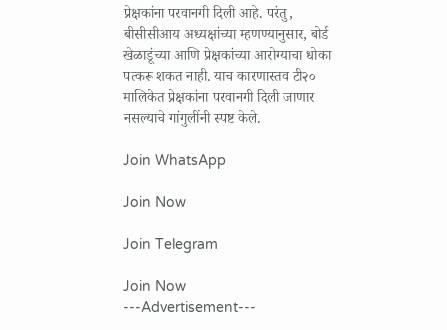प्रेक्षकांना परवानगी दिली आहे. परंतु, बीसीसीआय अध्यक्षांच्या म्हणण्यानुसार, बोर्ड खेळाडूंच्या आणि प्रेक्षकांच्या आरोग्याचा धोका पत्करू शकत नाही. याच कारणास्तव टी२० मालिकेत प्रेक्षकांना परवानगी दिली जाणार नसल्याचे गांगुलींनी स्पष्ट केले.

Join WhatsApp

Join Now

Join Telegram

Join Now
---Advertisement---